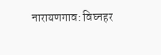नारायणगाव: विघ्नहर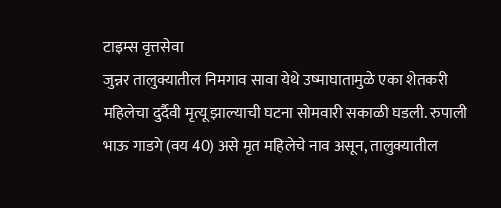टाइम्स वृत्तसेवा
जुन्नर तालुक्यातील निमगाव सावा येथे उष्माघातामुळे एका शेतकरी महिलेचा दुर्दैवी मृत्यू झाल्याची घटना सोमवारी सकाळी घडली. रुपाली भाऊ गाडगे (वय 40) असे मृत महिलेचे नाव असून, तालुक्यातील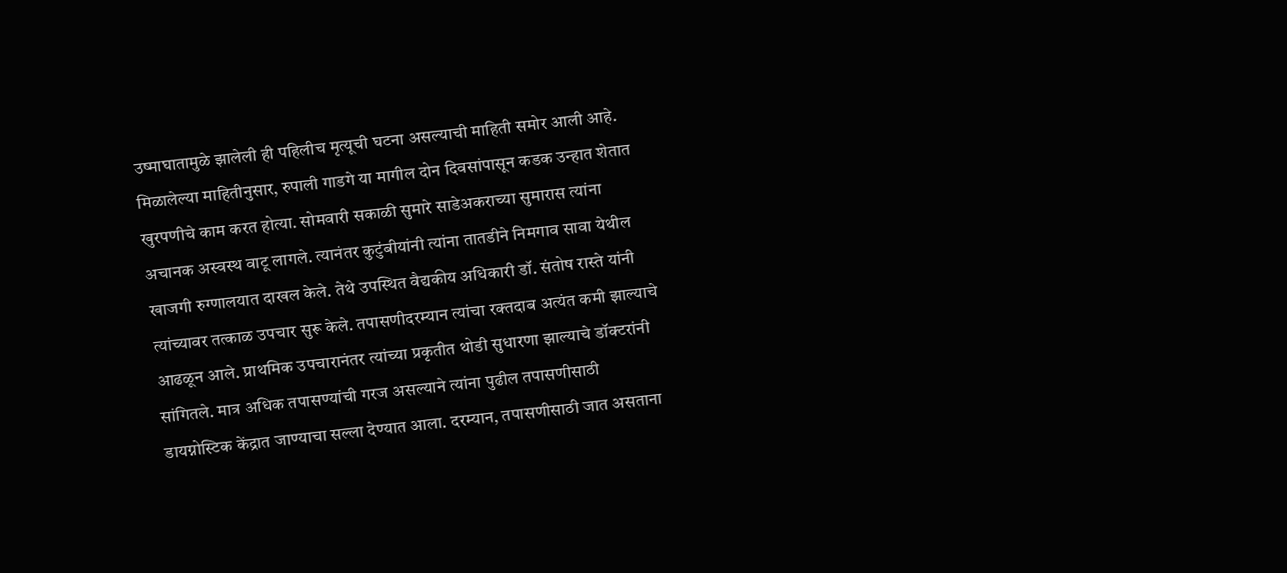उष्माघातामुळे झालेली ही पहिलीच मृत्यूची घटना असल्याची माहिती समोर आली आहे. मिळालेल्या माहितीनुसार, रुपाली गाडगे या मागील दोन दिवसांपासून कडक उन्हात शेतात खुरपणीचे काम करत होत्या. सोमवारी सकाळी सुमारे साडेअकराच्या सुमारास त्यांना अचानक अस्वस्थ वाटू लागले. त्यानंतर कुटुंबीयांनी त्यांना तातडीने निमगाव सावा येथील खाजगी रुग्णालयात दाखल केले. तेथे उपस्थित वैद्यकीय अधिकारी डॉ. संतोष रास्ते यांनी त्यांच्यावर तत्काळ उपचार सुरू केले. तपासणीदरम्यान त्यांचा रक्तदाब अत्यंत कमी झाल्याचे आढळून आले. प्राथमिक उपचारानंतर त्यांच्या प्रकृतीत थोडी सुधारणा झाल्याचे डॉक्टरांनी सांगितले. मात्र अधिक तपासण्यांची गरज असल्याने त्यांना पुढील तपासणीसाठी डायग्नोस्टिक केंद्रात जाण्याचा सल्ला देण्यात आला. दरम्यान, तपासणीसाठी जात असताना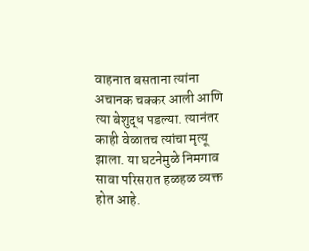वाहनात बसताना त्यांना अचानक चक्कर आली आणि त्या बेशुद्ध पडल्या. त्यानंतर काही वेळातच त्यांचा मृत्यू झाला. या घटनेमुळे निमगाव सावा परिसरात हळहळ व्यक्त होत आहे.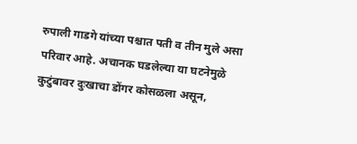रुपाली गाडगे यांच्या पश्चात पती व तीन मुले असा परिवार आहे. अचानक घडलेल्या या घटनेमुळे कुटुंबावर दुःखाचा डोंगर कोसळला असून,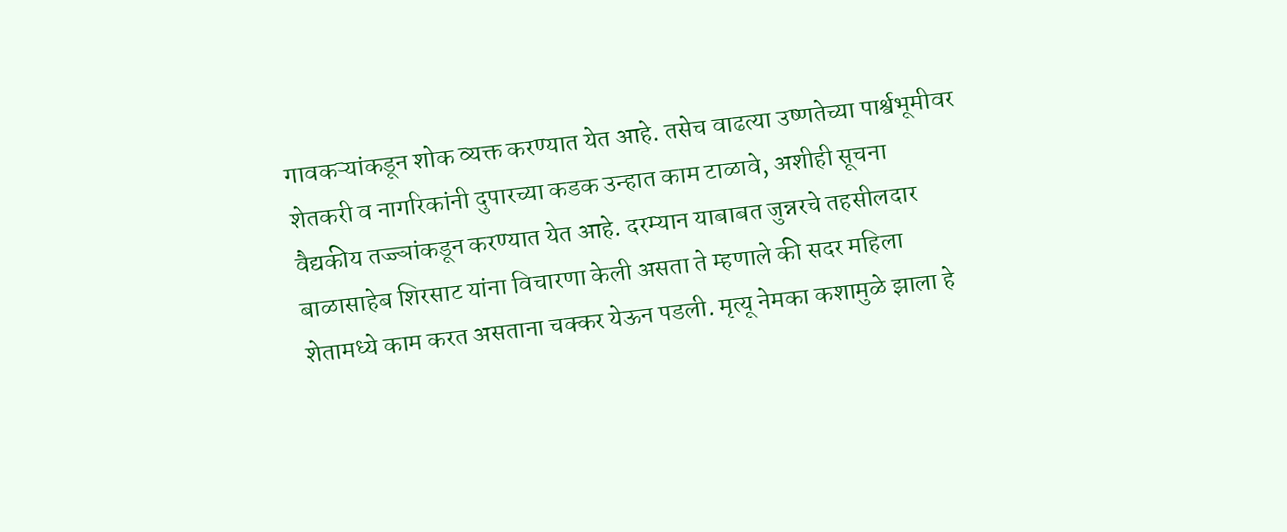गावकऱ्यांकडून शोक व्यक्त करण्यात येत आहे. तसेच वाढत्या उष्णतेच्या पार्श्वभूमीवर शेतकरी व नागरिकांनी दुपारच्या कडक उन्हात काम टाळावे, अशीही सूचना वैद्यकीय तज्ज्ञांकडून करण्यात येत आहे. दरम्यान याबाबत जुन्नरचे तहसीलदार बाळासाहेब शिरसाट यांना विचारणा केली असता ते म्हणाले की सदर महिला शेतामध्ये काम करत असताना चक्कर येऊन पडली. मृत्यू नेमका कशामुळे झाला हे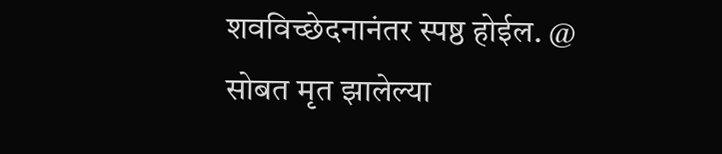शवविच्छेदनानंतर स्पष्ठ होईल. @ सोबत मृत झालेल्या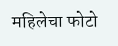महिलेचा फोटो